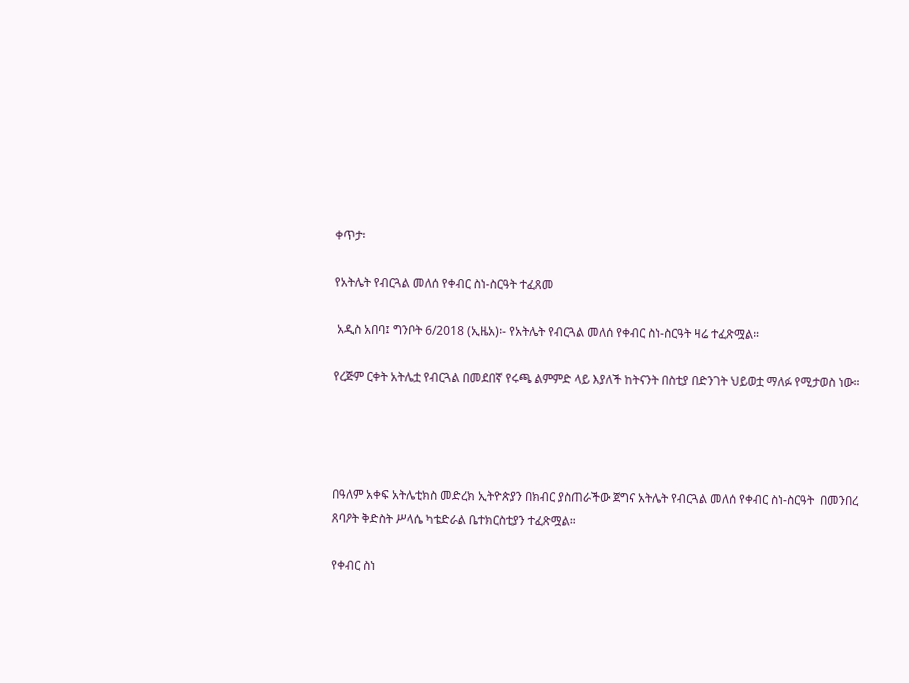ቀጥታ፡

የአትሌት የብርጓል መለሰ የቀብር ስነ-ስርዓት ተፈጸመ

 አዲስ አበባ፤ ግንቦት 6/2018 (ኢዜአ)፡- የአትሌት የብርጓል መለሰ የቀብር ስነ-ስርዓት ዛሬ ተፈጽሟል።

የረጅም ርቀት አትሌቷ የብርጓል በመደበኛ የሩጫ ልምምድ ላይ እያለች ከትናንት በስቲያ በድንገት ህይወቷ ማለፉ የሚታወስ ነው።




በዓለም አቀፍ አትሌቲክስ መድረክ ኢትዮጵያን በክብር ያስጠራችው ጀግና አትሌት የብርጓል መለሰ የቀብር ስነ-ስርዓት  በመንበረ ጸባዖት ቅድስት ሥላሴ ካቴድራል ቤተክርስቲያን ተፈጽሟል።

የቀብር ስነ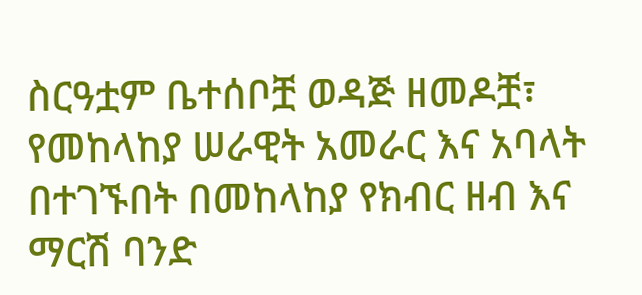ስርዓቷም ቤተሰቦቿ ወዳጅ ዘመዶቿ፣ የመከላከያ ሠራዊት አመራር እና አባላት በተገኙበት በመከላከያ የክብር ዘብ እና ማርሽ ባንድ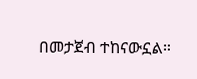በመታጀብ ተከናውኗል።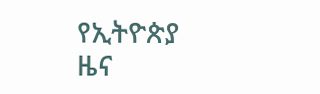የኢትዮጵያ ዜና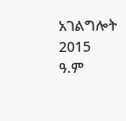አገልግሎት
2015
ዓ.ም